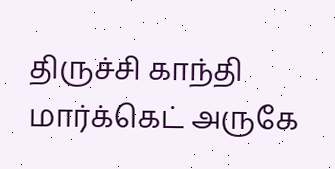திருச்சி காந்தி மார்க்கெட் அருகே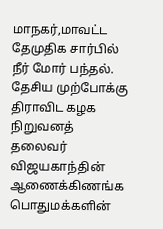மாநகர்,மாவட்ட தேமுதிக சார்பில் நீர் மோர் பந்தல்.
தேசிய முற்போக்கு திராவிட கழக நிறுவனத் தலைவர் விஜயகாந்தின் ஆணைக்கிணங்க பொதுமக்களின்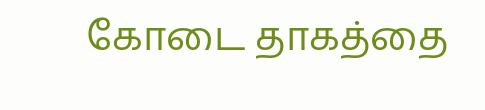கோடை தாகத்தை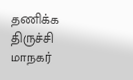தணிக்க திருச்சி மாநகர்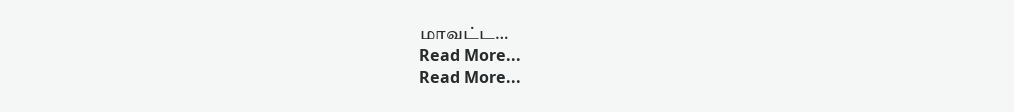மாவட்ட…
Read More...
Read More...